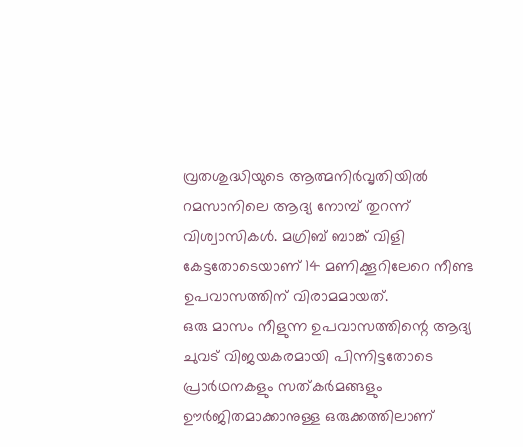വ്രതശുദ്ധിയുടെ ആത്മനിർവൃതിയിൽ റമസാനിലെ ആദ്യ നോമ്പ് തുറന്ന് വിശ്വാസികൾ. മഗ്രിബ് ബാങ്ക് വിളി കേട്ടതോടെയാണ് 14 മണിക്കൂറിലേറെ നീണ്ട ഉപവാസത്തിന് വിരാമമായത്.
ഒരു മാസം നീളുന്ന ഉപവാസത്തിന്റെ ആദ്യ ചുവട് വിജയകരമായി പിന്നിട്ടതോടെ പ്രാർഥനകളും സത്കർമങ്ങളും ഊർജിതമാക്കാനുള്ള ഒരുക്കത്തിലാണ്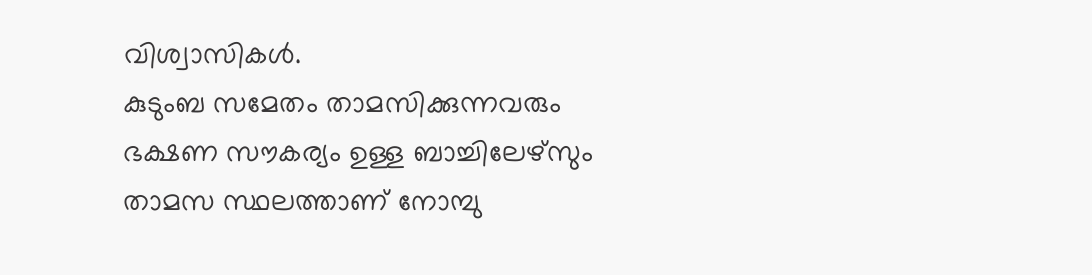വിശ്വാസികൾ.
കുടുംബ സമേതം താമസിക്കുന്നവരും ഭക്ഷണ സൗകര്യം ഉള്ള ബാച്ചിലേഴ്സും താമസ സ്ഥലത്താണ് നോമ്പു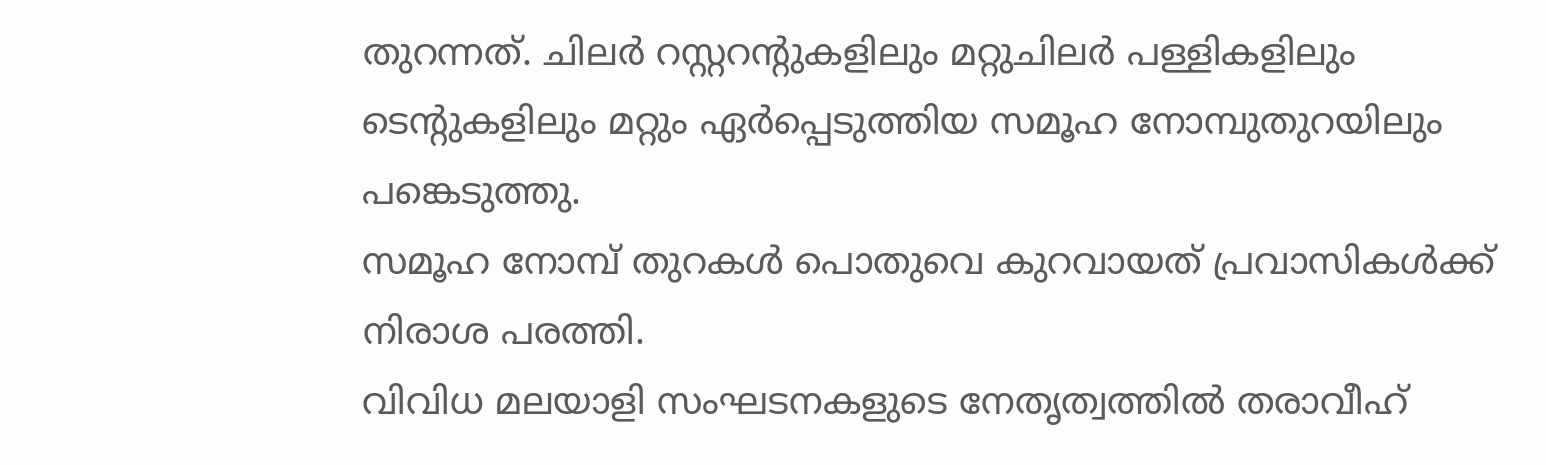തുറന്നത്. ചിലർ റസ്റ്ററന്റുകളിലും മറ്റുചിലർ പള്ളികളിലും ടെന്റുകളിലും മറ്റും ഏർപ്പെടുത്തിയ സമൂഹ നോമ്പുതുറയിലും പങ്കെടുത്തു.
സമൂഹ നോമ്പ് തുറകൾ പൊതുവെ കുറവായത് പ്രവാസികൾക്ക് നിരാശ പരത്തി.
വിവിധ മലയാളി സംഘടനകളുടെ നേതൃത്വത്തിൽ തരാവീഹ്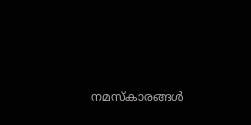നമസ്കാരങ്ങൾ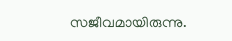സജീവമായിരുന്നു.